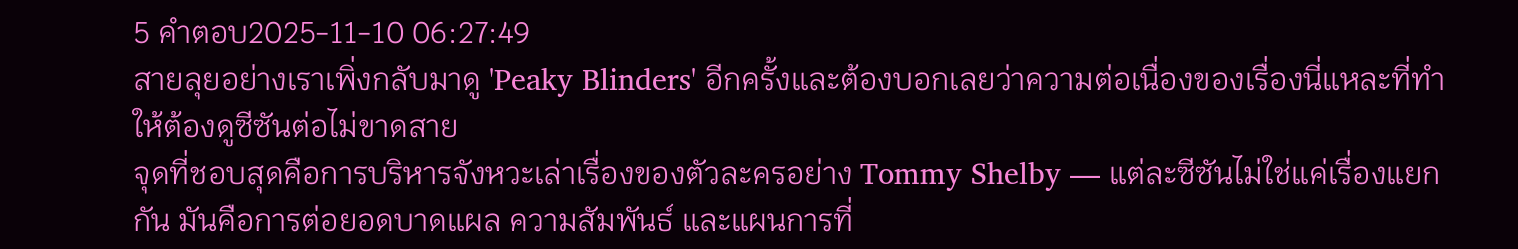5 คำตอบ2025-11-10 06:27:49
สายลุยอย่างเราเพิ่งกลับมาดู 'Peaky Blinders' อีกครั้งและต้องบอกเลยว่าความต่อเนื่องของเรื่องนี่แหละที่ทำให้ต้องดูซีซันต่อไม่ขาดสาย
จุดที่ชอบสุดคือการบริหารจังหวะเล่าเรื่องของตัวละครอย่าง Tommy Shelby — แต่ละซีซันไม่ใช่แค่เรื่องแยกกัน มันคือการต่อยอดบาดแผล ความสัมพันธ์ และแผนการที่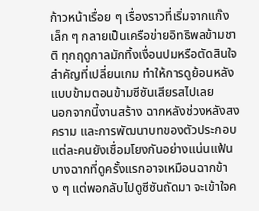ก้าวหน้าเรื่อย ๆ เรื่องราวที่เริ่มจากแก๊งเล็ก ๆ กลายเป็นเครือข่ายอิทธิพลข้ามชาติ ทุกฤดูกาลมักทิ้งเงื่อนปมหรือตัดสินใจสำคัญที่เปลี่ยนเกม ทำให้การดูย้อนหลังแบบข้ามตอนข้ามซีซันเสียรสไปเลย
นอกจากนี้งานสร้าง ฉากหลังช่วงหลังสงคราม และการพัฒนาบทของตัวประกอบแต่ละคนยังเชื่อมโยงกันอย่างแน่นแฟ้น บางฉากที่ดูครั้งแรกอาจเหมือนฉากข้าง ๆ แต่พอกลับไปดูซีซันถัดมา จะเข้าใจค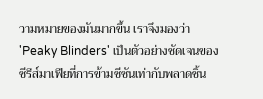วามหมายของมันมากขึ้น เราจึงมองว่า 'Peaky Blinders' เป็นตัวอย่างชัดเจนของซีรีส์มาเฟียที่การข้ามซีซันเท่ากับพลาดชิ้น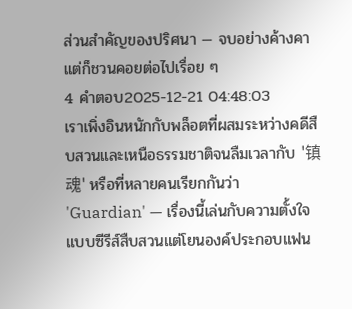ส่วนสำคัญของปริศนา — จบอย่างค้างคาแต่ก็ชวนคอยต่อไปเรื่อย ๆ
4 คำตอบ2025-12-21 04:48:03
เราเพิ่งอินหนักกับพล็อตที่ผสมระหว่างคดีสืบสวนและเหนือธรรมชาติจนลืมเวลากับ '镇魂' หรือที่หลายคนเรียกกันว่า 'Guardian' — เรื่องนี้เล่นกับความตั้งใจแบบซีรีส์สืบสวนแต่โยนองค์ประกอบแฟน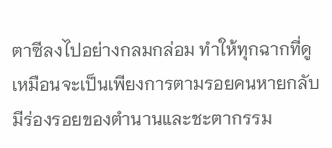ตาซีลงไปอย่างกลมกล่อม ทำให้ทุกฉากที่ดูเหมือนจะเป็นเพียงการตามรอยคนหายกลับมีร่องรอยของตำนานและชะตากรรม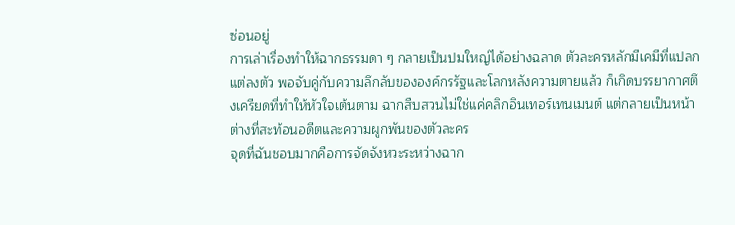ซ่อนอยู่
การเล่าเรื่องทำให้ฉากธรรมดา ๆ กลายเป็นปมใหญ่ได้อย่างฉลาด ตัวละครหลักมีเคมีที่แปลกแต่ลงตัว พอจับคู่กับความลึกลับขององค์กรรัฐและโลกหลังความตายแล้ว ก็เกิดบรรยากาศตึงเครียดที่ทำให้หัวใจเต้นตาม ฉากสืบสวนไม่ใช่แค่คลิกอินเทอร์เทนเมนต์ แต่กลายเป็นหน้าต่างที่สะท้อนอดีตและความผูกพันของตัวละคร
จุดที่ฉันชอบมากคือการจัดจังหวะระหว่างฉาก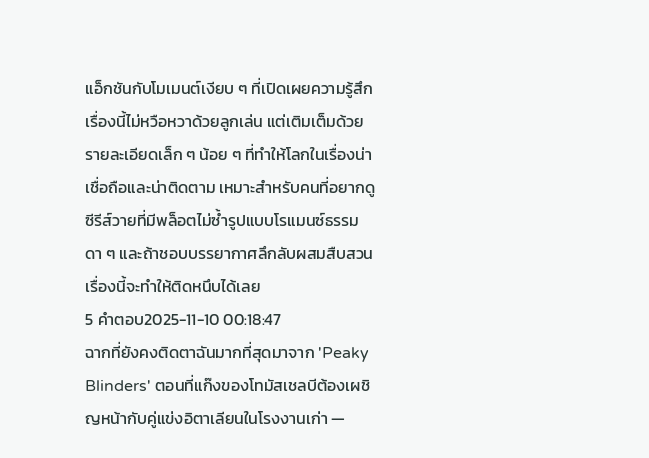แอ็กชันกับโมเมนต์เงียบ ๆ ที่เปิดเผยความรู้สึก เรื่องนี้ไม่หวือหวาด้วยลูกเล่น แต่เติมเต็มด้วยรายละเอียดเล็ก ๆ น้อย ๆ ที่ทำให้โลกในเรื่องน่าเชื่อถือและน่าติดตาม เหมาะสำหรับคนที่อยากดูซีรีส์วายที่มีพล็อตไม่ซ้ำรูปแบบโรแมนซ์ธรรมดา ๆ และถ้าชอบบรรยากาศลึกลับผสมสืบสวน เรื่องนี้จะทำให้ติดหนึบได้เลย
5 คำตอบ2025-11-10 00:18:47
ฉากที่ยังคงติดตาฉันมากที่สุดมาจาก 'Peaky Blinders' ตอนที่แก๊งของโทมัสเชลบีต้องเผชิญหน้ากับคู่แข่งอิตาเลียนในโรงงานเก่า —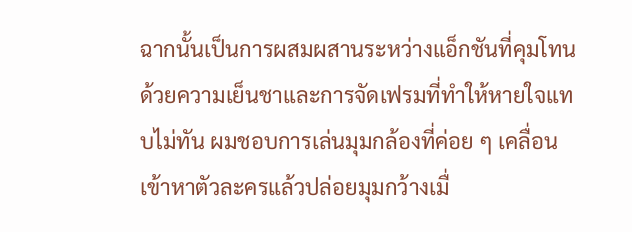ฉากนั้นเป็นการผสมผสานระหว่างแอ็กชันที่คุมโทนด้วยความเย็นชาและการจัดเฟรมที่ทำให้หายใจแทบไม่ทัน ผมชอบการเล่นมุมกล้องที่ค่อย ๆ เคลื่อนเข้าหาตัวละครแล้วปล่อยมุมกว้างเมื่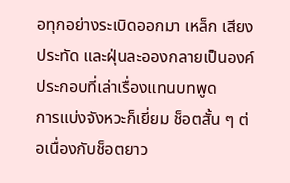อทุกอย่างระเบิดออกมา เหล็ก เสียงประทัด และฝุ่นละอองกลายเป็นองค์ประกอบที่เล่าเรื่องแทนบทพูด
การแบ่งจังหวะก็เยี่ยม ช็อตสั้น ๆ ต่อเนื่องกับช็อตยาว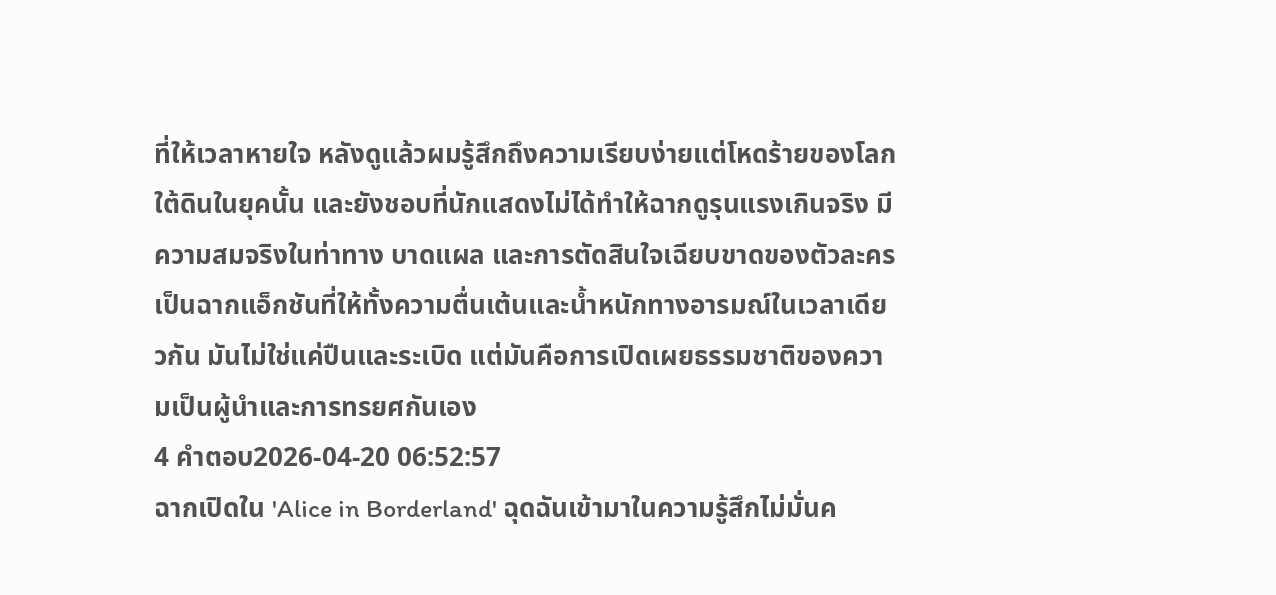ที่ให้เวลาหายใจ หลังดูแล้วผมรู้สึกถึงความเรียบง่ายแต่โหดร้ายของโลกใต้ดินในยุคนั้น และยังชอบที่นักแสดงไม่ได้ทำให้ฉากดูรุนแรงเกินจริง มีความสมจริงในท่าทาง บาดแผล และการตัดสินใจเฉียบขาดของตัวละคร เป็นฉากแอ็กชันที่ให้ทั้งความตื่นเต้นและน้ำหนักทางอารมณ์ในเวลาเดียวกัน มันไม่ใช่แค่ปืนและระเบิด แต่มันคือการเปิดเผยธรรมชาติของความเป็นผู้นำและการทรยศกันเอง
4 คำตอบ2026-04-20 06:52:57
ฉากเปิดใน 'Alice in Borderland' ฉุดฉันเข้ามาในความรู้สึกไม่มั่นค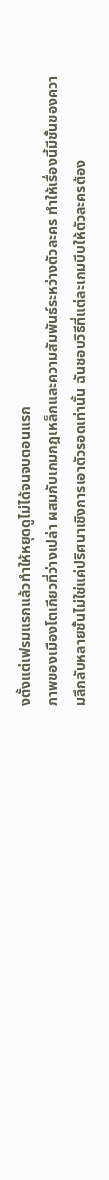งตั้งแต่เฟรมแรกแล้วทำให้หยุดดูไม่ได้จนจบตอนแรก
ภาพของเมืองโตเกียวที่ว่างเปล่า ผสมกับเกมกฎเหล็กและความสัมพันธ์ระหว่างตัวละคร ทำให้เรื่องนี้มีชั้นของความลึกลับหลายชั้นไม่ใช่แค่ปริศนาเชิงการเอาตัวรอดเท่านั้น ฉันชอบวิธีที่แต่ละเกมบีบให้ตัวละครต้อง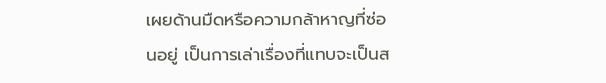เผยด้านมืดหรือความกล้าหาญที่ซ่อนอยู่ เป็นการเล่าเรื่องที่แทบจะเป็นส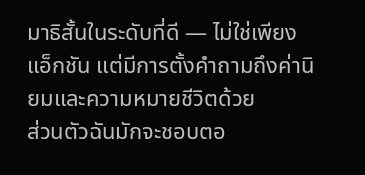มาธิสั้นในระดับที่ดี — ไม่ใช่เพียงแอ็กชัน แต่มีการตั้งคำถามถึงค่านิยมและความหมายชีวิตด้วย
ส่วนตัวฉันมักจะชอบตอ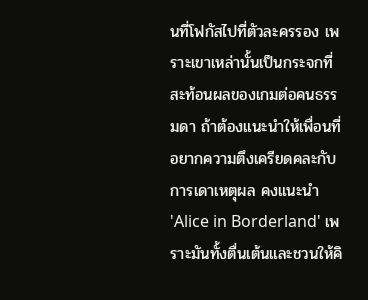นที่โฟกัสไปที่ตัวละครรอง เพราะเขาเหล่านั้นเป็นกระจกที่สะท้อนผลของเกมต่อคนธรรมดา ถ้าต้องแนะนำให้เพื่อนที่อยากความตึงเครียดคละกับการเดาเหตุผล คงแนะนำ 'Alice in Borderland' เพราะมันทั้งตื่นเต้นและชวนให้คิ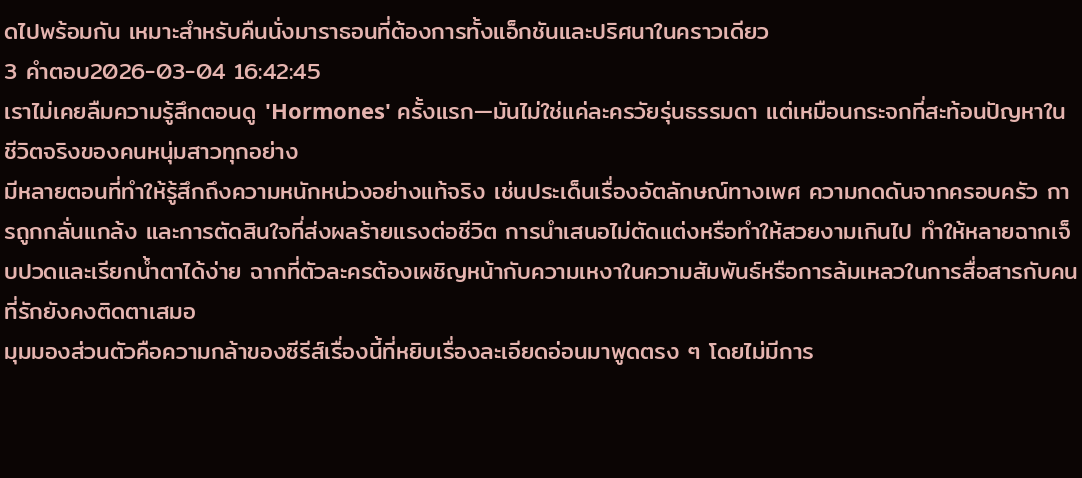ดไปพร้อมกัน เหมาะสำหรับคืนนั่งมาราธอนที่ต้องการทั้งแอ็กชันและปริศนาในคราวเดียว
3 คำตอบ2026-03-04 16:42:45
เราไม่เคยลืมความรู้สึกตอนดู 'Hormones' ครั้งแรก—มันไม่ใช่แค่ละครวัยรุ่นธรรมดา แต่เหมือนกระจกที่สะท้อนปัญหาในชีวิตจริงของคนหนุ่มสาวทุกอย่าง
มีหลายตอนที่ทำให้รู้สึกถึงความหนักหน่วงอย่างแท้จริง เช่นประเด็นเรื่องอัตลักษณ์ทางเพศ ความกดดันจากครอบครัว การถูกกลั่นแกล้ง และการตัดสินใจที่ส่งผลร้ายแรงต่อชีวิต การนำเสนอไม่ตัดแต่งหรือทำให้สวยงามเกินไป ทำให้หลายฉากเจ็บปวดและเรียกน้ำตาได้ง่าย ฉากที่ตัวละครต้องเผชิญหน้ากับความเหงาในความสัมพันธ์หรือการล้มเหลวในการสื่อสารกับคนที่รักยังคงติดตาเสมอ
มุมมองส่วนตัวคือความกล้าของซีรีส์เรื่องนี้ที่หยิบเรื่องละเอียดอ่อนมาพูดตรง ๆ โดยไม่มีการ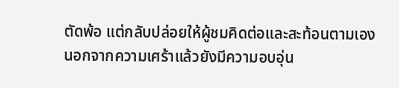ตัดพ้อ แต่กลับปล่อยให้ผู้ชมคิดต่อและสะท้อนตามเอง นอกจากความเศร้าแล้วยังมีความอบอุ่น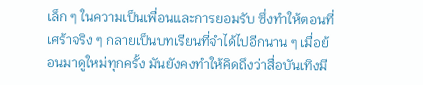เล็ก ๆ ในความเป็นเพื่อนและการยอมรับ ซึ่งทำให้ตอนที่เศร้าจริง ๆ กลายเป็นบทเรียนที่จำได้ไปอีกนาน ๆ เมื่อย้อนมาดูใหม่ทุกครั้ง มันยังคงทำให้คิดถึงว่าสื่อบันเทิงมี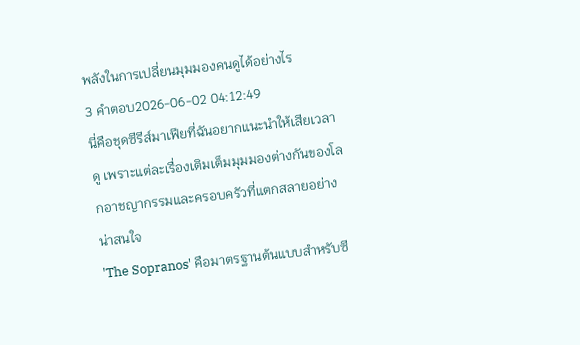พลังในการเปลี่ยนมุมมองคนดูได้อย่างไร
3 คำตอบ2026-06-02 04:12:49
นี่คือชุดซีรีส์มาเฟียที่ฉันอยากแนะนำให้เสียเวลาดู เพราะแต่ละเรื่องเติมเต็มมุมมองต่างกันของโลกอาชญากรรมและครอบครัวที่แตกสลายอย่างน่าสนใจ
'The Sopranos' คือมาตรฐานต้นแบบสำหรับซี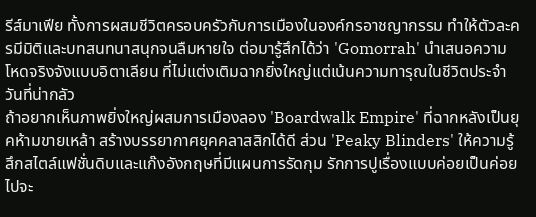รีส์มาเฟีย ทั้งการผสมชีวิตครอบครัวกับการเมืองในองค์กรอาชญากรรม ทำให้ตัวละครมีมิติและบทสนทนาสนุกจนลืมหายใจ ต่อมารู้สึกได้ว่า 'Gomorrah' นำเสนอความโหดจริงจังแบบอิตาเลียน ที่ไม่แต่งเติมฉากยิ่งใหญ่แต่เน้นความทารุณในชีวิตประจำวันที่น่ากลัว
ถ้าอยากเห็นภาพยิ่งใหญ่ผสมการเมืองลอง 'Boardwalk Empire' ที่ฉากหลังเป็นยุคห้ามขายเหล้า สร้างบรรยากาศยุคคลาสสิกได้ดี ส่วน 'Peaky Blinders' ให้ความรู้สึกสไตล์แฟชั่นดิบและแก๊งอังกฤษที่มีแผนการรัดกุม รักการปูเรื่องแบบค่อยเป็นค่อยไปจะ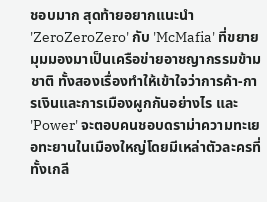ชอบมาก สุดท้ายอยากแนะนำ 'ZeroZeroZero' กับ 'McMafia' ที่ขยายมุมมองมาเป็นเครือข่ายอาชญากรรมข้ามชาติ ทั้งสองเรื่องทำให้เข้าใจว่าการค้า-การเงินและการเมืองผูกกันอย่างไร และ 'Power' จะตอบคนชอบดราม่าความทะเยอทะยานในเมืองใหญ่โดยมีเหล่าตัวละครที่ทั้งเกลี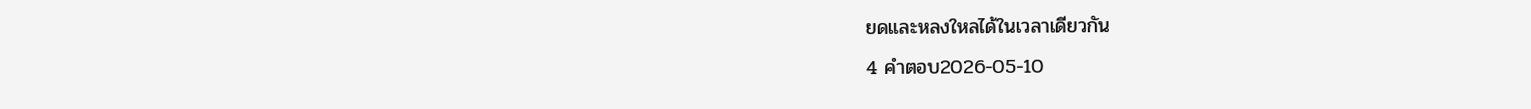ยดและหลงใหลได้ในเวลาเดียวกัน
4 คำตอบ2026-05-10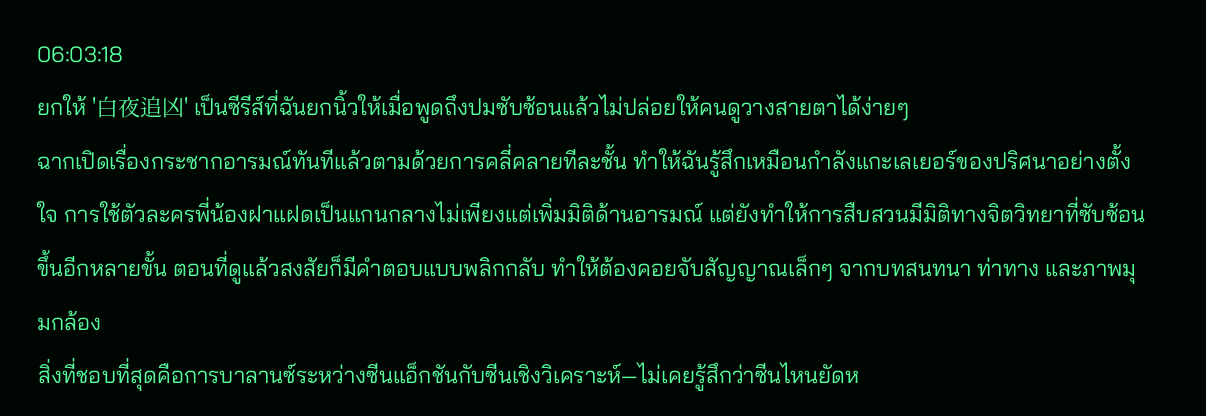06:03:18
ยกให้ '白夜追凶' เป็นซีรีส์ที่ฉันยกนิ้วให้เมื่อพูดถึงปมซับซ้อนแล้วไม่ปล่อยให้คนดูวางสายตาได้ง่ายๆ
ฉากเปิดเรื่องกระชากอารมณ์ทันทีแล้วตามด้วยการคลี่คลายทีละชั้น ทำให้ฉันรู้สึกเหมือนกำลังแกะเลเยอร์ของปริศนาอย่างตั้งใจ การใช้ตัวละครพี่น้องฝาแฝดเป็นแกนกลางไม่เพียงแต่เพิ่มมิติด้านอารมณ์ แต่ยังทำให้การสืบสวนมีมิติทางจิตวิทยาที่ซับซ้อนขึ้นอีกหลายขั้น ตอนที่ดูแล้วสงสัยก็มีคำตอบแบบพลิกกลับ ทำให้ต้องคอยจับสัญญาณเล็กๆ จากบทสนทนา ท่าทาง และภาพมุมกล้อง
สิ่งที่ชอบที่สุดคือการบาลานซ์ระหว่างซีนแอ็กชันกับซีนเชิงวิเคราะห์—ไม่เคยรู้สึกว่าซีนไหนยัดห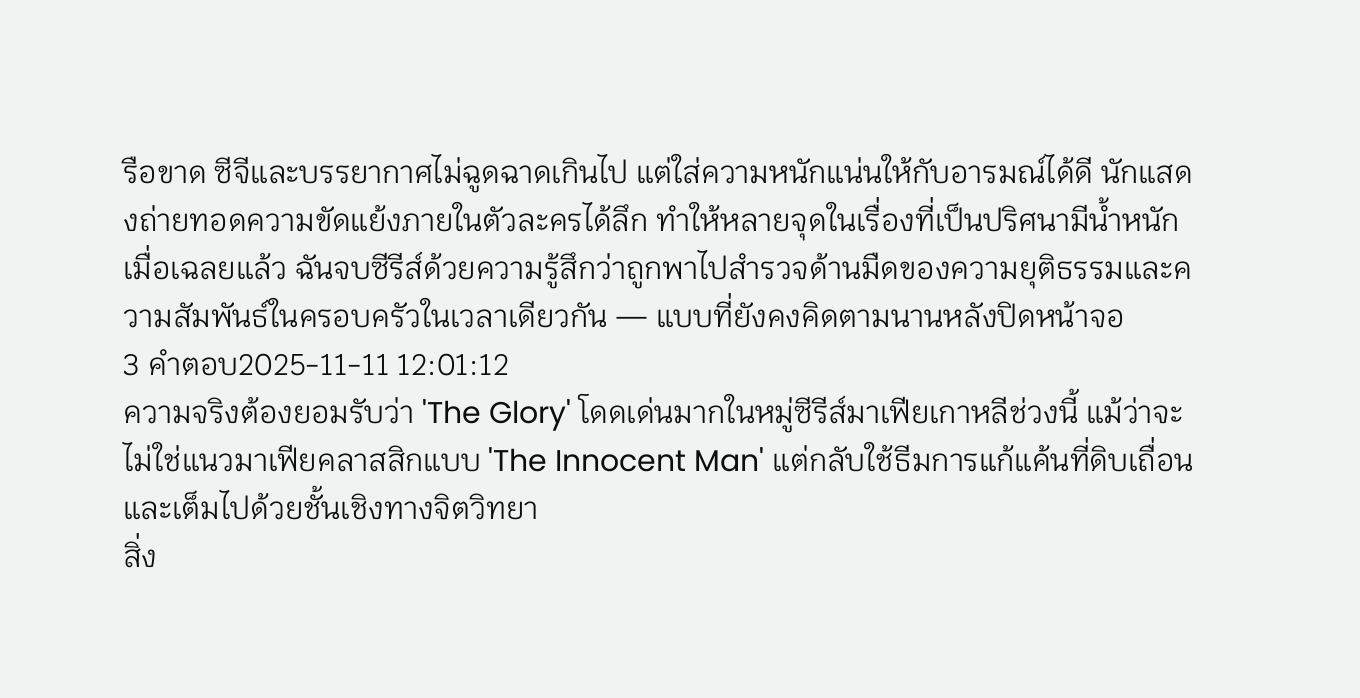รือขาด ซีจีและบรรยากาศไม่ฉูดฉาดเกินไป แต่ใส่ความหนักแน่นให้กับอารมณ์ได้ดี นักแสดงถ่ายทอดความขัดแย้งภายในตัวละครได้ลึก ทำให้หลายจุดในเรื่องที่เป็นปริศนามีน้ำหนักเมื่อเฉลยแล้ว ฉันจบซีรีส์ด้วยความรู้สึกว่าถูกพาไปสำรวจด้านมืดของความยุติธรรมและความสัมพันธ์ในครอบครัวในเวลาเดียวกัน — แบบที่ยังคงคิดตามนานหลังปิดหน้าจอ
3 คำตอบ2025-11-11 12:01:12
ความจริงต้องยอมรับว่า 'The Glory' โดดเด่นมากในหมู่ซีรีส์มาเฟียเกาหลีช่วงนี้ แม้ว่าจะไม่ใช่แนวมาเฟียคลาสสิกแบบ 'The Innocent Man' แต่กลับใช้ธีมการแก้แค้นที่ดิบเถื่อนและเต็มไปด้วยชั้นเชิงทางจิตวิทยา
สิ่ง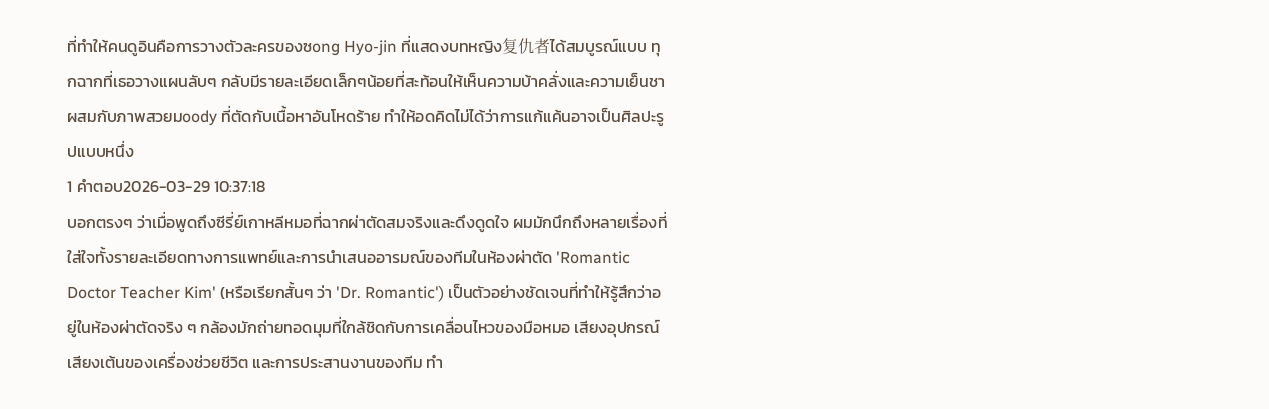ที่ทำให้คนดูอินคือการวางตัวละครของซong Hyo-jin ที่แสดงบทหญิง复仇者ได้สมบูรณ์แบบ ทุกฉากที่เธอวางแผนลับๆ กลับมีรายละเอียดเล็กๆน้อยที่สะท้อนให้เห็นความบ้าคลั่งและความเย็นชา ผสมกับภาพสวยมoody ที่ตัดกับเนื้อหาอันโหดร้าย ทำให้อดคิดไม่ได้ว่าการแก้แค้นอาจเป็นศิลปะรูปแบบหนึ่ง
1 คำตอบ2026-03-29 10:37:18
บอกตรงๆ ว่าเมื่อพูดถึงซีรี่ย์เกาหลีหมอที่ฉากผ่าตัดสมจริงและดึงดูดใจ ผมมักนึกถึงหลายเรื่องที่ใส่ใจทั้งรายละเอียดทางการแพทย์และการนำเสนออารมณ์ของทีมในห้องผ่าตัด 'Romantic Doctor Teacher Kim' (หรือเรียกสั้นๆ ว่า 'Dr. Romantic') เป็นตัวอย่างชัดเจนที่ทำให้รู้สึกว่าอยู่ในห้องผ่าตัดจริง ๆ กล้องมักถ่ายทอดมุมที่ใกล้ชิดกับการเคลื่อนไหวของมือหมอ เสียงอุปกรณ์ เสียงเต้นของเครื่องช่วยชีวิต และการประสานงานของทีม ทำ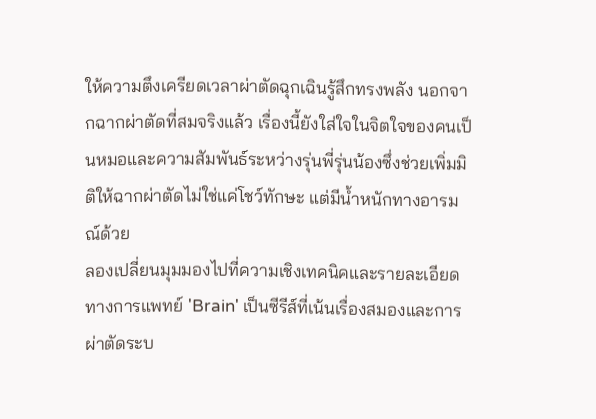ให้ความตึงเครียดเวลาผ่าตัดฉุกเฉินรู้สึกทรงพลัง นอกจากฉากผ่าตัดที่สมจริงแล้ว เรื่องนี้ยังใส่ใจในจิตใจของคนเป็นหมอและความสัมพันธ์ระหว่างรุ่นพี่รุ่นน้องซึ่งช่วยเพิ่มมิติให้ฉากผ่าตัดไม่ใช่แค่โชว์ทักษะ แต่มีน้ำหนักทางอารมณ์ด้วย
ลองเปลี่ยนมุมมองไปที่ความเชิงเทคนิคและรายละเอียดทางการแพทย์ 'Brain' เป็นซีรีส์ที่เน้นเรื่องสมองและการผ่าตัดระบ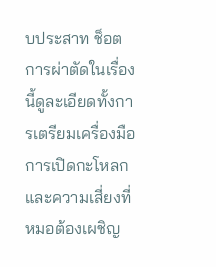บประสาท ช็อตการผ่าตัดในเรื่องนี้ดูละเอียดทั้งการเตรียมเครื่องมือ การเปิดกะโหลก และความเสี่ยงที่หมอต้องเผชิญ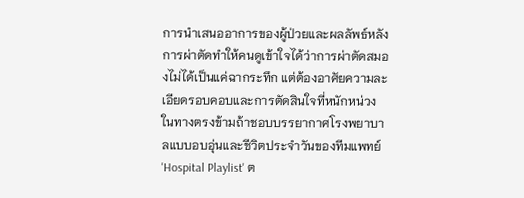การนำเสนออาการของผู้ป่วยและผลลัพธ์หลังการผ่าตัดทำให้คนดูเข้าใจได้ว่าการผ่าตัดสมองไม่ได้เป็นแค่ฉากระทึก แต่ต้องอาศัยความละเอียดรอบคอบและการตัดสินใจที่หนักหน่วง ในทางตรงข้ามถ้าชอบบรรยากาศโรงพยาบาลแบบอบอุ่นและชีวิตประจำวันของทีมแพทย์ 'Hospital Playlist' ต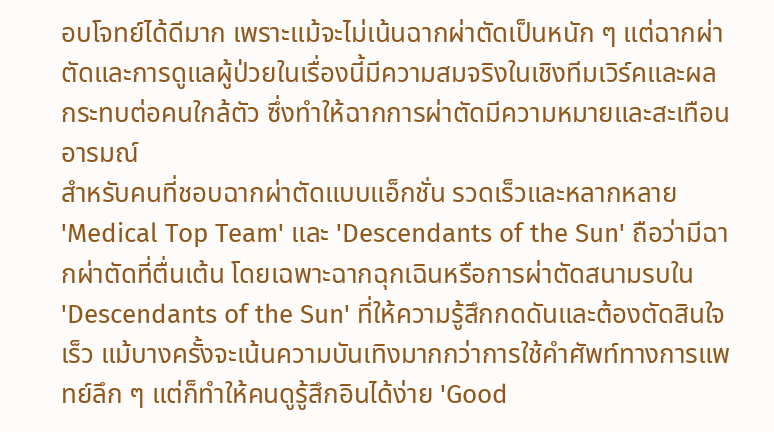อบโจทย์ได้ดีมาก เพราะแม้จะไม่เน้นฉากผ่าตัดเป็นหนัก ๆ แต่ฉากผ่าตัดและการดูแลผู้ป่วยในเรื่องนี้มีความสมจริงในเชิงทีมเวิร์คและผลกระทบต่อคนใกล้ตัว ซึ่งทำให้ฉากการผ่าตัดมีความหมายและสะเทือนอารมณ์
สำหรับคนที่ชอบฉากผ่าตัดแบบแอ็กชั่น รวดเร็วและหลากหลาย 'Medical Top Team' และ 'Descendants of the Sun' ถือว่ามีฉากผ่าตัดที่ตื่นเต้น โดยเฉพาะฉากฉุกเฉินหรือการผ่าตัดสนามรบใน 'Descendants of the Sun' ที่ให้ความรู้สึกกดดันและต้องตัดสินใจเร็ว แม้บางครั้งจะเน้นความบันเทิงมากกว่าการใช้คำศัพท์ทางการแพทย์ลึก ๆ แต่ก็ทำให้คนดูรู้สึกอินได้ง่าย 'Good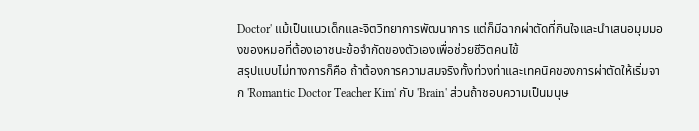Doctor' แม้เป็นแนวเด็กและจิตวิทยาการพัฒนาการ แต่ก็มีฉากผ่าตัดที่กินใจและนำเสนอมุมมองของหมอที่ต้องเอาชนะข้อจำกัดของตัวเองเพื่อช่วยชีวิตคนไข้
สรุปแบบไม่ทางการก็คือ ถ้าต้องการความสมจริงทั้งท่วงท่าและเทคนิคของการผ่าตัดให้เริ่มจาก 'Romantic Doctor Teacher Kim' กับ 'Brain' ส่วนถ้าชอบความเป็นมนุษ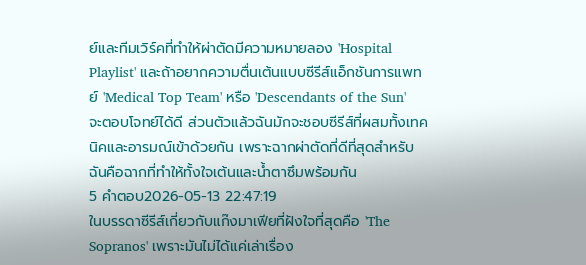ย์และทีมเวิร์คที่ทำให้ผ่าตัดมีความหมายลอง 'Hospital Playlist' และถ้าอยากความตื่นเต้นแบบซีรีส์แอ็กชันการแพทย์ 'Medical Top Team' หรือ 'Descendants of the Sun' จะตอบโจทย์ได้ดี ส่วนตัวแล้วฉันมักจะชอบซีรีส์ที่ผสมทั้งเทคนิคและอารมณ์เข้าด้วยกัน เพราะฉากผ่าตัดที่ดีที่สุดสำหรับฉันคือฉากที่ทำให้ทั้งใจเต้นและน้ำตาซึมพร้อมกัน
5 คำตอบ2026-05-13 22:47:19
ในบรรดาซีรีส์เกี่ยวกับแก๊งมาเฟียที่ฝังใจที่สุดคือ 'The Sopranos' เพราะมันไม่ได้แค่เล่าเรื่อง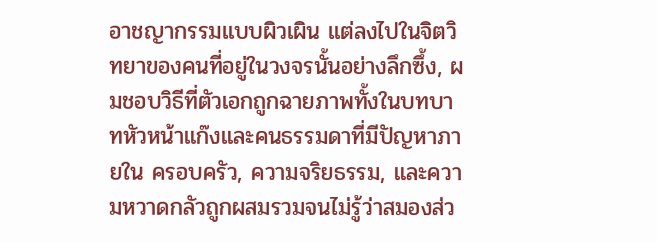อาชญากรรมแบบผิวเผิน แต่ลงไปในจิตวิทยาของคนที่อยู่ในวงจรนั้นอย่างลึกซึ้ง, ผมชอบวิธีที่ตัวเอกถูกฉายภาพทั้งในบทบาทหัวหน้าแก๊งและคนธรรมดาที่มีปัญหาภายใน ครอบครัว, ความจริยธรรม, และความหวาดกลัวถูกผสมรวมจนไม่รู้ว่าสมองส่ว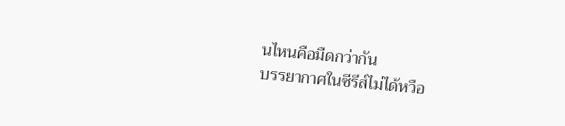นไหนคือมืดกว่ากัน
บรรยากาศในซีรีส์ไม่ได้หวือ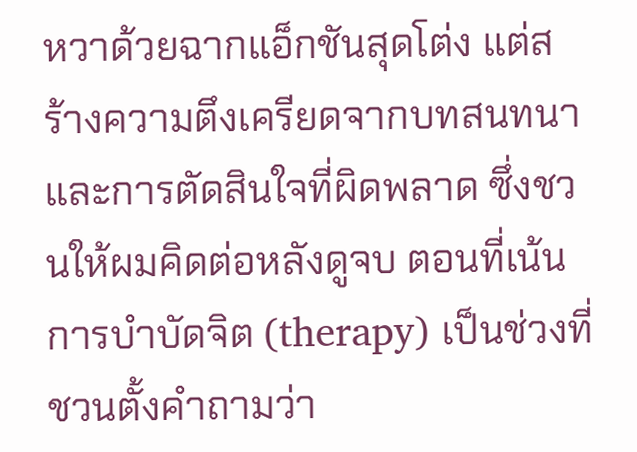หวาด้วยฉากแอ็กชันสุดโต่ง แต่สร้างความตึงเครียดจากบทสนทนาและการตัดสินใจที่ผิดพลาด ซึ่งชวนให้ผมคิดต่อหลังดูจบ ตอนที่เน้นการบำบัดจิต (therapy) เป็นช่วงที่ชวนตั้งคำถามว่า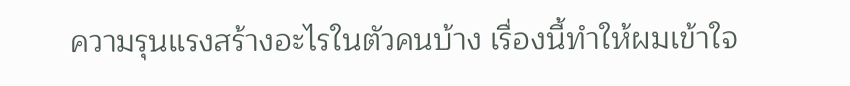ความรุนแรงสร้างอะไรในตัวคนบ้าง เรื่องนี้ทำให้ผมเข้าใจ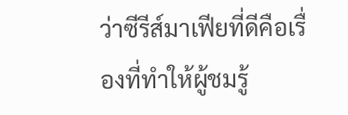ว่าซีรีส์มาเฟียที่ดีคือเรื่องที่ทำให้ผู้ชมรู้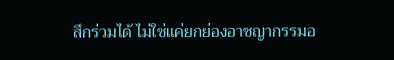สึกร่วมได้ ไม่ใช่แค่ยกย่องอาชญากรรมอ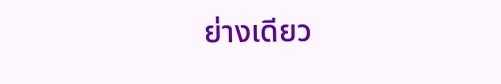ย่างเดียว